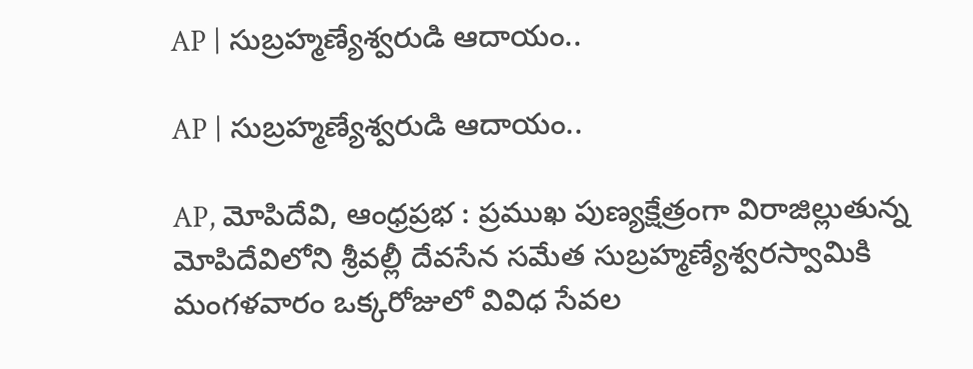AP | సుబ్రహ్మణ్యేశ్వరుడి ఆదాయం..

AP | సుబ్రహ్మణ్యేశ్వరుడి ఆదాయం..

AP, మోపిదేవి, ఆంధ్రప్రభ : ప్రముఖ పుణ్యక్షేత్రంగా విరాజిల్లుతున్న మోపిదేవిలోని శ్రీవల్లీ దేవసేన సమేత సుబ్రహ్మణ్యేశ్వరస్వామికి మంగళవారం ఒక్కరోజులో వివిధ సేవల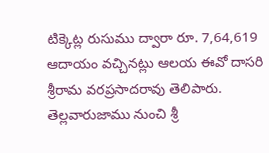టిక్కెట్ల రుసుము ద్వారా రూ. 7,64,619 ఆదాయం వచ్చినట్లు ఆలయ ఈవో దాసరి శ్రీరామ వరప్రసాదరావు తెలిపారు. తెల్లవారుజాము నుంచి శ్రీ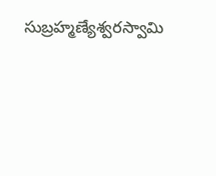సుబ్రహ్మణ్యేశ్వరస్వామి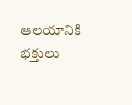ఆలయానికి భక్తులు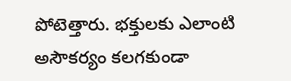పోటెత్తారు. భక్తులకు ఎలాంటి అసౌకర్యం కలగకుండా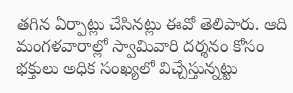తగిన ఏర్పాట్లు చేసినట్లు ఈవో తెలిపారు. ఆది మంగళవారాల్లో స్వామివారి దర్శనం కోసం భక్తులు అధిక సంఖ్యలో విచ్చేస్తున్నట్టు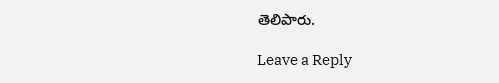తెలిపారు.

Leave a Reply